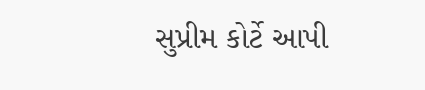સુપ્રીમ કોર્ટે આપી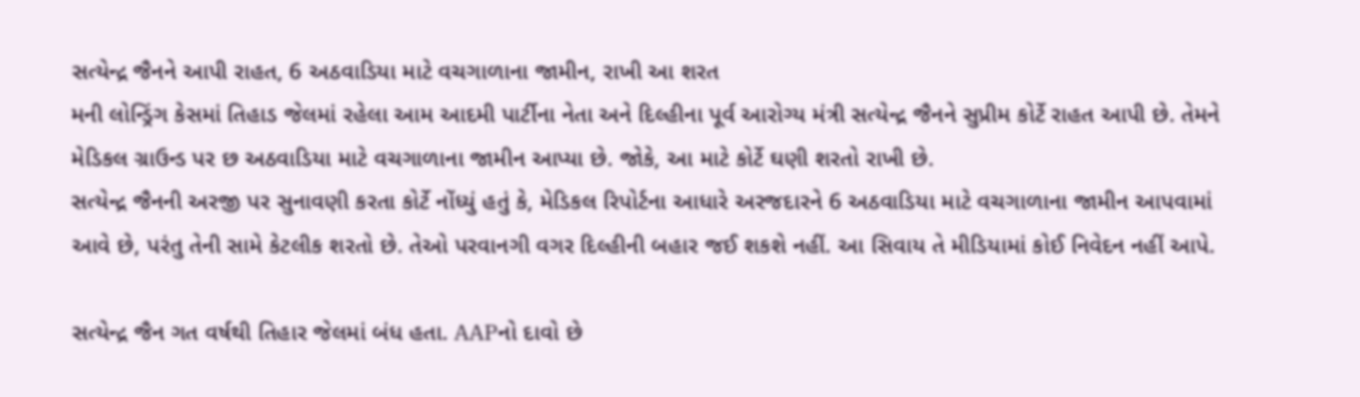સત્યેન્દ્ર જૈનને આપી રાહત, 6 અઠવાડિયા માટે વચગાળાના જામીન, રાખી આ શરત
મની લોન્ડ્રિંગ કેસમાં તિહાડ જેલમાં રહેલા આમ આદમી પાર્ટીના નેતા અને દિલ્હીના પૂર્વ આરોગ્ય મંત્રી સત્યેન્દ્ર જૈનને સુપ્રીમ કોર્ટે રાહત આપી છે. તેમને મેડિકલ ગ્રાઉન્ડ પર છ અઠવાડિયા માટે વચગાળાના જામીન આપ્યા છે. જોકે, આ માટે કોર્ટે ઘણી શરતો રાખી છે.
સત્યેન્દ્ર જૈનની અરજી પર સુનાવણી કરતા કોર્ટે નોંધ્યું હતું કે, મેડિકલ રિપોર્ટના આધારે અરજદારને 6 અઠવાડિયા માટે વચગાળાના જામીન આપવામાં આવે છે, પરંતુ તેની સામે કેટલીક શરતો છે. તેઓ પરવાનગી વગર દિલ્હીની બહાર જઈ શકશે નહીં. આ સિવાય તે મીડિયામાં કોઈ નિવેદન નહીં આપે.

સત્યેન્દ્ર જૈન ગત વર્ષથી તિહાર જેલમાં બંધ હતા. AAPનો દાવો છે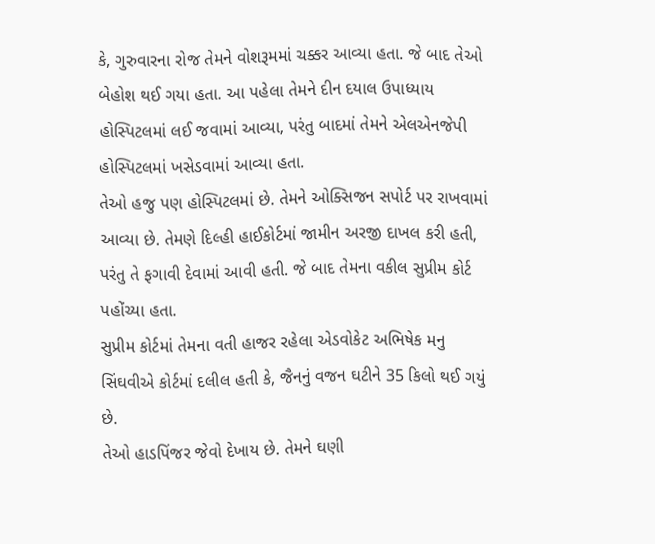કે, ગુરુવારના રોજ તેમને વોશરૂમમાં ચક્કર આવ્યા હતા. જે બાદ તેઓ બેહોશ થઈ ગયા હતા. આ પહેલા તેમને દીન દયાલ ઉપાધ્યાય હોસ્પિટલમાં લઈ જવામાં આવ્યા, પરંતુ બાદમાં તેમને એલએનજેપી હોસ્પિટલમાં ખસેડવામાં આવ્યા હતા.
તેઓ હજુ પણ હોસ્પિટલમાં છે. તેમને ઓક્સિજન સપોર્ટ પર રાખવામાં આવ્યા છે. તેમણે દિલ્હી હાઈકોર્ટમાં જામીન અરજી દાખલ કરી હતી, પરંતુ તે ફગાવી દેવામાં આવી હતી. જે બાદ તેમના વકીલ સુપ્રીમ કોર્ટ પહોંચ્યા હતા.
સુપ્રીમ કોર્ટમાં તેમના વતી હાજર રહેલા એડવોકેટ અભિષેક મનુ સિંઘવીએ કોર્ટમાં દલીલ હતી કે, જૈનનું વજન ઘટીને 35 કિલો થઈ ગયું છે.
તેઓ હાડપિંજર જેવો દેખાય છે. તેમને ઘણી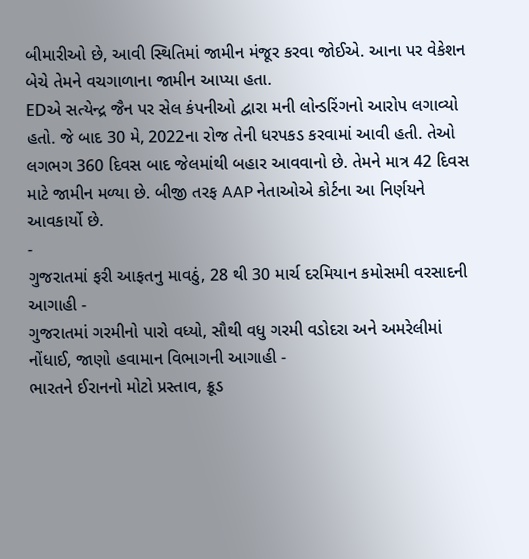બીમારીઓ છે, આવી સ્થિતિમાં જામીન મંજૂર કરવા જોઈએ. આના પર વેકેશન બેચે તેમને વચગાળાના જામીન આપ્યા હતા.
EDએ સત્યેન્દ્ર જૈન પર સેલ કંપનીઓ દ્વારા મની લોન્ડરિંગનો આરોપ લગાવ્યો હતો. જે બાદ 30 મે, 2022ના રોજ તેની ધરપકડ કરવામાં આવી હતી. તેઓ લગભગ 360 દિવસ બાદ જેલમાંથી બહાર આવવાનો છે. તેમને માત્ર 42 દિવસ માટે જામીન મળ્યા છે. બીજી તરફ AAP નેતાઓએ કોર્ટના આ નિર્ણયને આવકાર્યો છે.
-
ગુજરાતમાં ફરી આફતનુ માવઠું, 28 થી 30 માર્ચ દરમિયાન કમોસમી વરસાદની આગાહી -
ગુજરાતમાં ગરમીનો પારો વધ્યો, સૌથી વધુ ગરમી વડોદરા અને અમરેલીમાં નોંધાઈ, જાણો હવામાન વિભાગની આગાહી -
ભારતને ઈરાનનો મોટો પ્રસ્તાવ, ક્રૂડ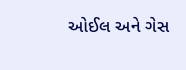ઓઈલ અને ગેસ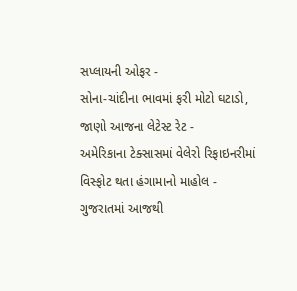સપ્લાયની ઓફર -
સોના-ચાંદીના ભાવમાં ફરી મોટો ઘટાડો, જાણો આજના લેટેસ્ટ રેટ -
અમેરિકાના ટેક્સાસમાં વેલેરો રિફાઇનરીમાં વિસ્ફોટ થતા હંગામાનો માહોલ -
ગુજરાતમાં આજથી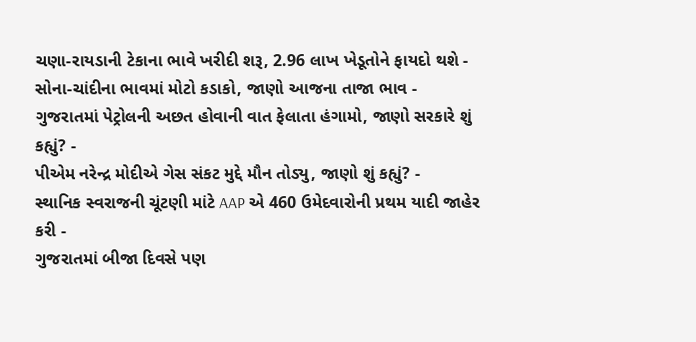ચણા-રાયડાની ટેકાના ભાવે ખરીદી શરૂ, 2.96 લાખ ખેડૂતોને ફાયદો થશે -
સોના-ચાંદીના ભાવમાં મોટો કડાકો, જાણો આજના તાજા ભાવ -
ગુજરાતમાં પેટ્રોલની અછત હોવાની વાત ફેલાતા હંગામો, જાણો સરકારે શું કહ્યું? -
પીએમ નરેન્દ્ર મોદીએ ગેસ સંકટ મુદ્દે મૌન તોડ્યુ, જાણો શું કહ્યું? -
સ્થાનિક સ્વરાજની ચૂંટણી માંટે AAP એ 460 ઉમેદવારોની પ્રથમ યાદી જાહેર કરી -
ગુજરાતમાં બીજા દિવસે પણ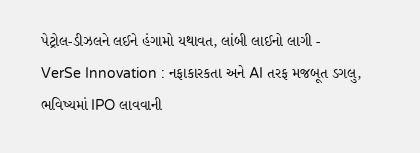પેટ્રોલ-ડીઝલને લઈને હંગામો યથાવત, લાંબી લાઈનો લાગી -
VerSe Innovation : નફાકારકતા અને AI તરફ મજબૂત ડગલુ, ભવિષ્યમાં IPO લાવવાની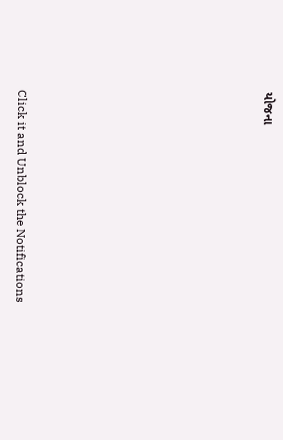યોજના










Click it and Unblock the Notifications